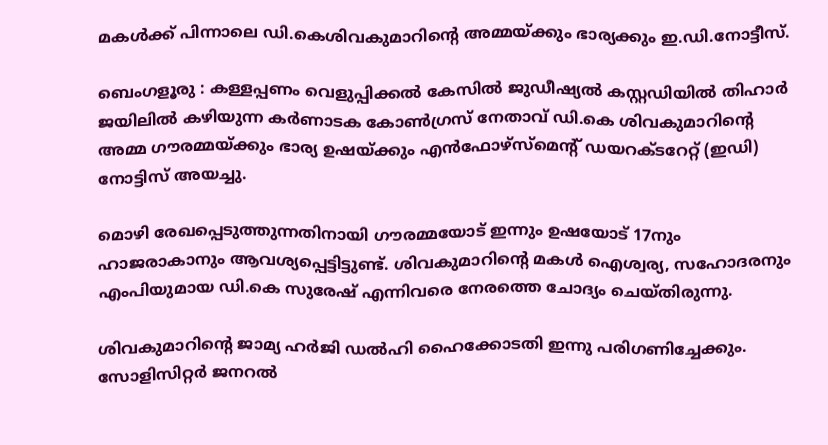മകള്‍ക്ക് പിന്നാലെ ഡി.കെശിവകുമാറിന്റെ അമ്മയ്ക്കും ഭാര്യക്കും ഇ.ഡി.നോട്ടീസ്.

ബെംഗളൂരു : കള്ളപ്പണം വെളുപ്പിക്കൽ കേസിൽ ജുഡീഷ്യൽ കസ്റ്റഡിയിൽ തിഹാർ ജയിലിൽ കഴിയുന്ന കർണാടക കോൺഗ്രസ് നേതാവ് ഡി.കെ ശിവകുമാറിന്റെ അമ്മ ഗൗരമ്മയ്ക്കും ഭാര്യ ഉഷയ്ക്കും എൻഫോഴ്സ്മെന്റ് ഡയറക്ടറേറ്റ് (ഇഡി) നോട്ടിസ് അയച്ചു.

മൊഴി രേഖപ്പെടുത്തുന്നതിനായി ഗൗരമ്മയോട് ഇന്നും ഉഷയോട് 17നും ഹാജരാകാനും ആവശ്യപ്പെട്ടിട്ടുണ്ട്. ശിവകുമാറിന്റെ മകൾ ഐശ്വര്യ, സഹോദരനും എംപിയുമായ ഡി.കെ സുരേഷ് എന്നിവരെ നേരത്തെ ചോദ്യം ചെയ്തിരുന്നു.

ശിവകുമാറിന്റെ ജാമ്യ ഹർജി ഡൽഹി ഹൈക്കോടതി ഇന്നു പരിഗണിച്ചേക്കും. സോളിസിറ്റർ ജനറൽ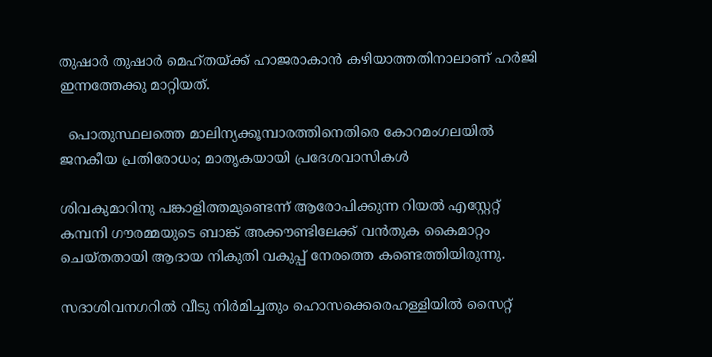തുഷാർ തുഷാർ മെഹ്തയ്ക്ക് ഹാജരാകാൻ കഴിയാത്തതിനാലാണ് ഹർജി ഇന്നത്തേക്കു മാറ്റിയത്.

  പൊതുസ്ഥലത്തെ മാലിന്യക്കൂമ്പാരത്തിനെതിരെ കോറമംഗലയിൽ ജനകീയ പ്രതിരോധം; മാതൃകയായി പ്രദേശവാസികൾ

ശിവകുമാറിനു പങ്കാളിത്തമുണ്ടെന്ന് ആരോപിക്കുന്ന റിയൽ എസ്റ്റേറ്റ് കമ്പനി ഗൗരമ്മയുടെ ബാങ്ക് അക്കൗണ്ടിലേക്ക് വൻതുക കൈമാറ്റം ചെയ്തതായി ആദായ നികുതി വകുപ്പ് നേരത്തെ കണ്ടെത്തിയിരുന്നു.

സദാശിവനഗറിൽ വീടു നിർമിച്ചതും ഹൊസക്കെരെഹള്ളിയിൽ സൈറ്റ്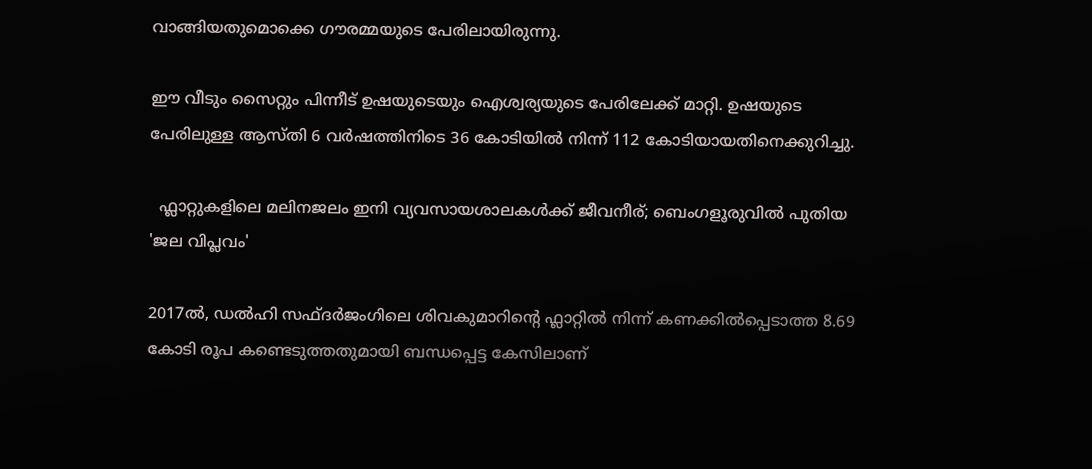വാങ്ങിയതുമൊക്കെ ഗൗരമ്മയുടെ പേരിലായിരുന്നു.

ഈ വീടും സൈറ്റും പിന്നീട് ഉഷയുടെയും ഐശ്വര്യയുടെ പേരിലേക്ക് മാറ്റി. ഉഷയുടെ പേരിലുള്ള ആസ്തി 6 വർഷത്തിനിടെ 36 കോടിയിൽ നിന്ന് 112 കോടിയായതിനെക്കുറിച്ചു.

  ഫ്ലാറ്റുകളിലെ മലിനജലം ഇനി വ്യവസായശാലകൾക്ക് ജീവനീര്; ബെംഗളൂരുവിൽ പുതിയ 'ജല വിപ്ലവം'

2017ൽ, ഡൽഹി സഫ്ദർജംഗിലെ ശിവകുമാറിന്റെ ഫ്ലാറ്റിൽ നിന്ന് കണക്കിൽപ്പെടാത്ത 8.69 കോടി രൂപ കണ്ടെടുത്തതുമായി ബന്ധപ്പെട്ട കേസിലാണ്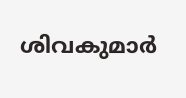ശിവകുമാർ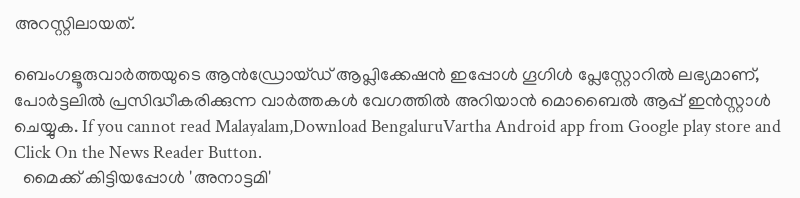അറസ്റ്റ‌ിലായത്.

ബെംഗളൂരുവാർത്തയുടെ ആൻഡ്രോയ്ഡ് ആപ്ലിക്കേഷൻ ഇപ്പോൾ ഗൂഗിൾ പ്ലേസ്റ്റോറിൽ ലഭ്യമാണ്, പോർട്ടലിൽ പ്രസിദ്ധീകരിക്കുന്ന വാർത്തകൾ വേഗത്തിൽ അറിയാൻ മൊബൈൽ ആപ്പ് ഇൻസ്റ്റാൾ ചെയ്യുക. If you cannot read Malayalam,Download BengaluruVartha Android app from Google play store and Click On the News Reader Button.
  മൈക്ക് കിട്ടിയപ്പോൾ 'അനാട്ടമി'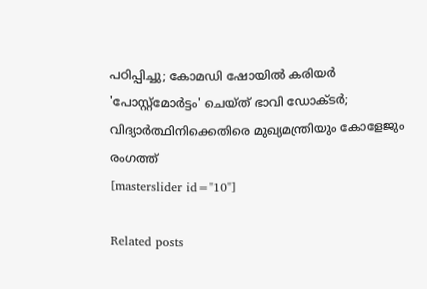പഠിപ്പിച്ചു; കോമഡി ഷോയിൽ കരിയർ 'പോസ്റ്റ്മോർട്ടം' ചെയ്ത് ഭാവി ഡോക്ടർ; വിദ്യാർത്ഥിനിക്കെതിരെ മുഖ്യമന്ത്രിയും കോളേജും രംഗത്ത്
[masterslider id="10"]

Related posts